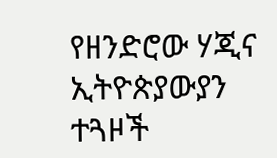የዘንድሮው ሃጂና ኢትዮጵያውያን ተጓዞች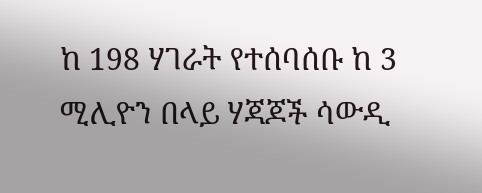ከ 198 ሃገራት የተሰባሰቡ ከ 3 ሚሊዮን በላይ ሃጃጆች ሳውዲ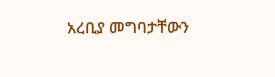አረቢያ መግባታቸውን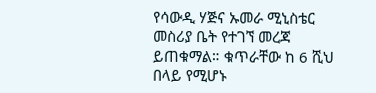የሳውዲ ሃጅና ኡመራ ሚኒስቴር መስሪያ ቤት የተገኘ መረጃ ይጠቁማል። ቁጥራቸው ከ 6 ሺህ በላይ የሚሆኑ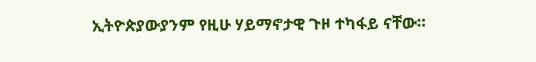ኢትዮጵያውያንም የዚሁ ሃይማኖታዊ ጉዞ ተካፋይ ናቸው።